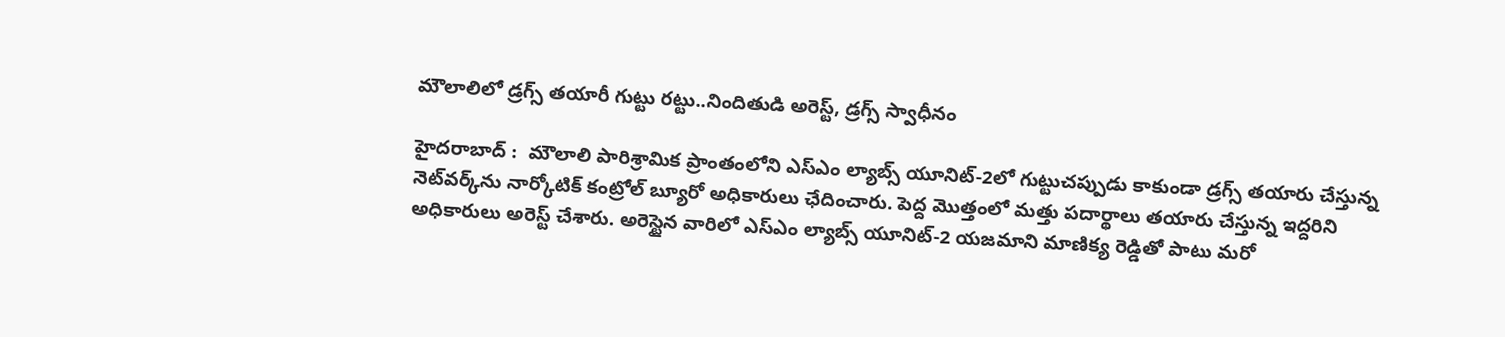మౌలాలిలో డ్రగ్స్ తయారీ గుట్టు రట్టు..నిందితుడి అరెస్ట్, డ్రగ్స్ స్వాధీనం

హైదరాబాద్ :  మౌలాలి పారిశ్రామిక ప్రాంతంలోని ఎస్‌ఎం ల్యాబ్స్ యూనిట్-2లో గుట్టుచప్పుడు కాకుండా డ్రగ్స్ తయారు చేస్తున్న నెట్‌వర్క్‌ను నార్కోటిక్ కంట్రోల్ బ్యూరో అధికారులు ఛేదించారు. పెద్ద మొత్తంలో మత్తు పదార్థాలు తయారు చేస్తున్న ఇద్దరిని అధికారులు అరెస్ట్ చేశారు. అరెస్టైన వారిలో ఎస్‌ఎం ల్యాబ్స్ యూనిట్-2 యజమాని మాణిక్య రెడ్డితో పాటు మరో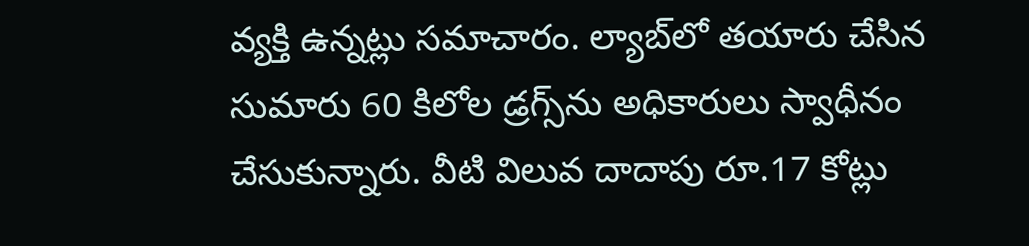వ్యక్తి ఉన్నట్లు సమాచారం. ల్యాబ్‌లో తయారు చేసిన సుమారు 60 కిలోల డ్రగ్స్‌ను అధికారులు స్వాధీనం చేసుకున్నారు. వీటి విలువ దాదాపు రూ.17 కోట్లు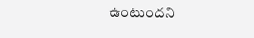ఉంటుందని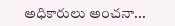అధికారులు అంచనా...